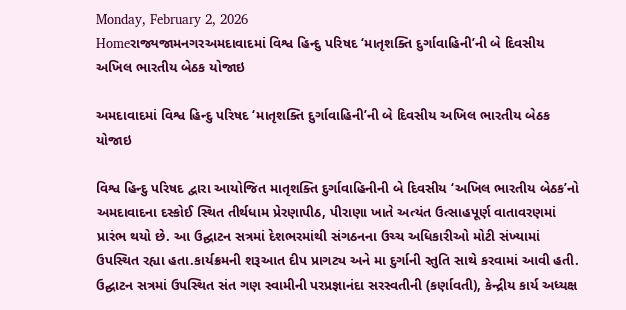Monday, February 2, 2026
Homeરાજ્યજામનગરઅમદાવાદમાં વિશ્વ હિન્દુ પરિષદ ‘માતૃશક્તિ દુર્ગાવાહિની’ની બે દિવસીય અખિલ ભારતીય બેઠક યોજાઇ

અમદાવાદમાં વિશ્વ હિન્દુ પરિષદ ‘માતૃશક્તિ દુર્ગાવાહિની’ની બે દિવસીય અખિલ ભારતીય બેઠક યોજાઇ

વિશ્વ હિન્દુ પરિષદ દ્વારા આયોજિત માતૃશક્તિ દુર્ગાવાહિનીની બે દિવસીય ‘અખિલ ભારતીય બેઠક’નો અમદાવાદના દસ્કોઈ સ્થિત તીર્થધામ પ્રેરણાપીઠ, પીરાણા ખાતે અત્યંત ઉત્સાહપૂર્ણ વાતાવરણમાં પ્રારંભ થયો છે. આ ઉદ્ઘાટન સત્રમાં દેશભરમાંથી સંગઠનના ઉચ્ચ અધિકારીઓ મોટી સંખ્યામાં ઉપસ્થિત રહ્યા હતા.કાર્યક્રમની શરૂઆત દીપ પ્રાગટ્ય અને મા દુર્ગાની સ્તુતિ સાથે કરવામાં આવી હતી. ઉદ્ઘાટન સત્રમાં ઉપસ્થિત સંત ગણ સ્વામીની પરપ્રજ્ઞાનંદા સરસ્વતીની (કર્ણાવતી), કેન્દ્રીય કાર્ય અધ્યક્ષ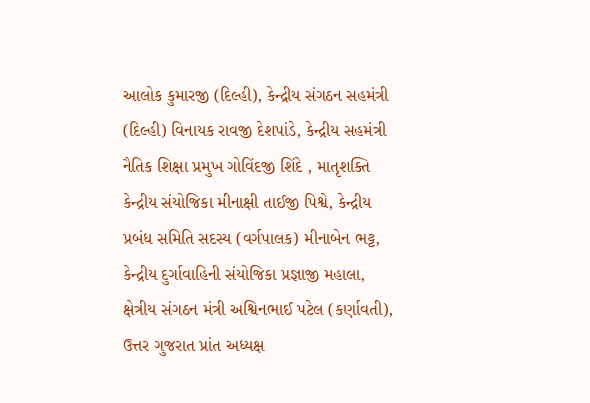આલોક કુમારજી (દિલ્હી), કેન્દ્રીય સંગઠન સહમંત્રી (દિલ્હી) વિનાયક રાવજી દેશપાંડે, કેન્દ્રીય સહમંત્રી નૈતિક શિક્ષા પ્રમુખ ગોવિંદજી શિંદે , માતૃશક્તિ કેન્દ્રીય સંયોજિકા મીનાક્ષી તાઈજી પિશ્વે, કેન્દ્રીય પ્રબંધ સમિતિ સદસ્ય (વર્ગપાલક) મીનાબેન ભટ્ટ, કેન્દ્રીય દુર્ગાવાહિની સંયોજિકા પ્રજ્ઞાજી મહાલા, ક્ષેત્રીય સંગઠન મંત્રી અશ્વિનભાઈ પટેલ (કર્ણાવતી), ઉત્તર ગુજરાત પ્રાંત અધ્યક્ષ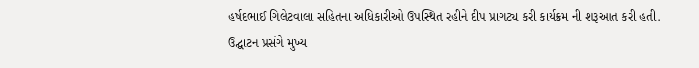હર્ષદભાઈ ગિલેટવાલા સહિતના અધિકારીઓ ઉપસ્થિત રહીને દીપ પ્રાગટ્ય કરી કાર્યક્રમ ની શરૂઆત કરી હતી. ઉદ્ઘાટન પ્રસંગે મુખ્ય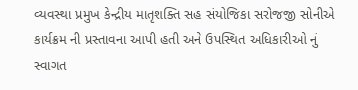વ્યવસ્થા પ્રમુખ કેન્દ્રીય માતૃશક્તિ સહ સંયોજિકા સરોજજી સોનીએ કાર્યક્રમ ની પ્રસ્તાવના આપી હતી અને ઉપસ્થિત અધિકારીઓ નું સ્વાગત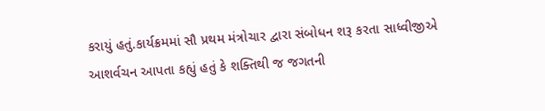કરાયું હતું.કાર્યક્રમમાં સૌ પ્રથમ મંત્રોચાર દ્વારા સંબોધન શરૂ કરતા સાધ્વીજીએ આશર્વચન આપતા કહ્યું હતું કે શક્તિથી જ જગતની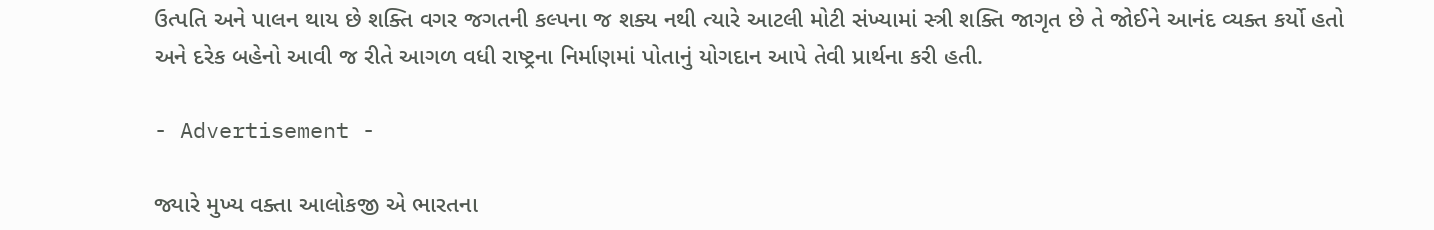ઉત્પતિ અને પાલન થાય છે શક્તિ વગર જગતની કલ્પના જ શક્ય નથી ત્યારે આટલી મોટી સંખ્યામાં સ્ત્રી શક્તિ જાગૃત છે તે જોઈને આનંદ વ્યક્ત કર્યો હતો અને દરેક બહેનો આવી જ રીતે આગળ વધી રાષ્ટ્રના નિર્માણમાં પોતાનું યોગદાન આપે તેવી પ્રાર્થના કરી હતી.

- Advertisement -

જ્યારે મુખ્ય વક્તા આલોકજી એ ભારતના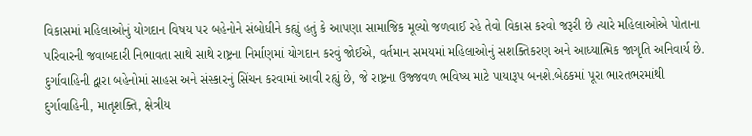વિકાસમાં મહિલાઓનું યોગદાન વિષય પર બહેનોને સંબોધીને કહ્યું હતું કે આપણા સામાજિક મૂલ્યો જળવાઈ રહે તેવો વિકાસ કરવો જરૂરી છે ત્યારે મહિલાઓએ પોતાના પરિવારની જવાબદારી નિભાવતા સાથે સાથે રાષ્ટ્રના નિર્માણમાં યોગદાન કરવું જોઈએ, વર્તમાન સમયમાં મહિલાઓનું સશક્તિકરણ અને આધ્યાત્મિક જાગૃતિ અનિવાર્ય છે. દુર્ગાવાહિની દ્વારા બહેનોમાં સાહસ અને સંસ્કારનું સિંચન કરવામાં આવી રહ્યું છે, જે રાષ્ટ્રના ઉજ્જવળ ભવિષ્ય માટે પાયારૂપ બનશે.બેઠકમાં પૂરા ભારતભરમાંથી દુર્ગાવાહિની, માતૃશક્તિ, ક્ષેત્રીય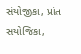સંયોજીકા, પ્રાંત સયોજિકા,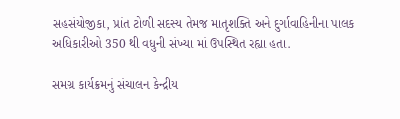સહસંયોજીકા, પ્રાંત ટોળી સદસ્ય તેમજ માતૃશક્તિ અને દુર્ગાવાહિનીના પાલક અધિકારીઓ 350 થી વધુની સંખ્યા માં ઉપસ્થિત રહ્યા હતા.

સમગ્ર કાર્યક્રમનું સંચાલન કેન્દ્રીય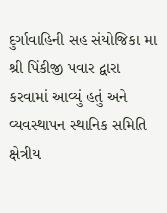દુર્ગાવાહિની સહ સંયોજિકા મા શ્રી પિંકીજી પવાર દ્વારા કરવામાં આવ્યું હતું અને વ્યવસ્થાપન સ્થાનિક સમિતિ ક્ષેત્રીય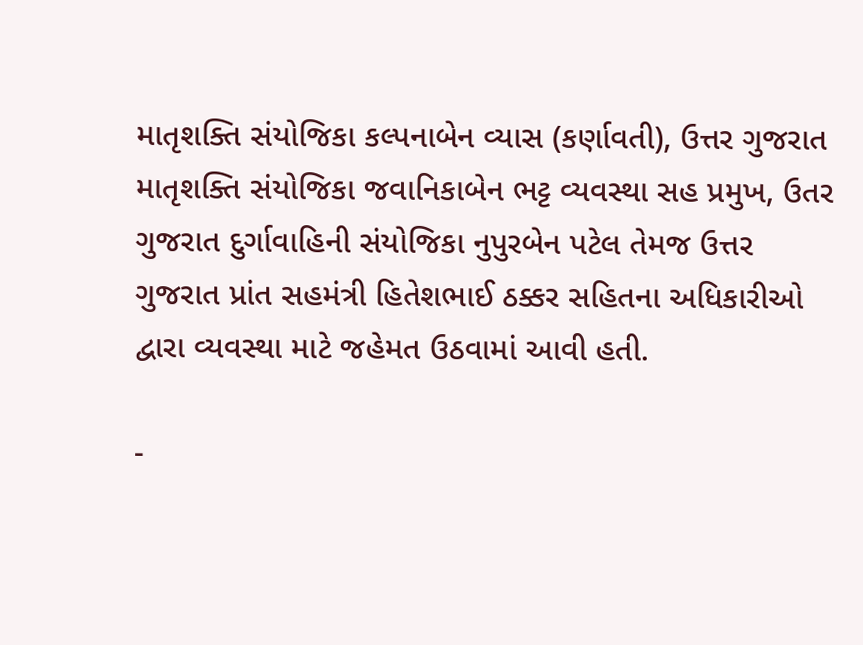માતૃશક્તિ સંયોજિકા કલ્પનાબેન વ્યાસ (કર્ણાવતી), ઉત્તર ગુજરાત માતૃશક્તિ સંયોજિકા જવાનિકાબેન ભટ્ટ વ્યવસ્થા સહ પ્રમુખ, ઉતર ગુજરાત દુર્ગાવાહિની સંયોજિકા નુપુરબેન પટેલ તેમજ ઉત્તર ગુજરાત પ્રાંત સહમંત્રી હિતેશભાઈ ઠક્કર સહિતના અધિકારીઓ દ્વારા વ્યવસ્થા માટે જહેમત ઉઠવામાં આવી હતી.

-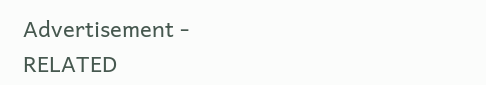Advertisement -
RELATED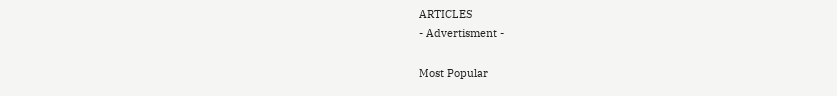ARTICLES
- Advertisment -

Most Popular